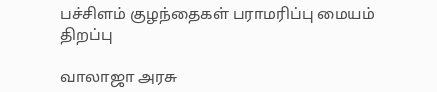பச்சிளம் குழந்தைகள் பராமரிப்பு மையம் திறப்பு

வாலாஜா அரசு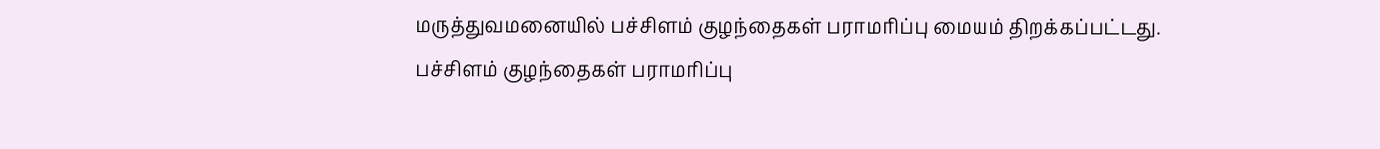மருத்துவமனையில் பச்சிளம் குழந்தைகள் பராமரிப்பு மையம் திறக்கப்பட்டது.
பச்சிளம் குழந்தைகள் பராமரிப்பு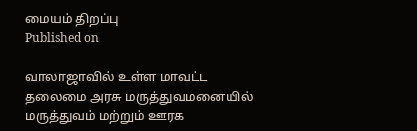மையம் திறப்பு
Published on

வாலாஜாவில் உள்ள மாவட்ட தலைமை அரசு மருத்துவமனையில் மருத்துவம் மற்றும் ஊரக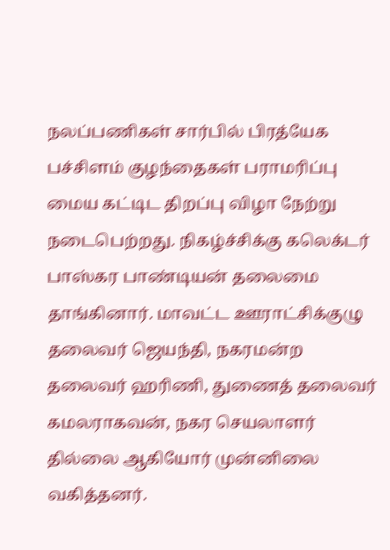நலப்பணிகள் சார்பில் பிரத்யேக பச்சிளம் குழந்தைகள் பராமரிப்பு மைய கட்டிட திறப்பு விழா நேற்று நடைபெற்றது. நிகழ்ச்சிக்கு கலெக்டர் பாஸ்கர பாண்டியன் தலைமை தாங்கினார். மாவட்ட ஊராட்சிக்குழு தலைவர் ஜெயந்தி, நகரமன்ற தலைவர் ஹரிணி, துணைத் தலைவர் கமலராகவன், நகர செயலாளர் தில்லை ஆகியோர் முன்னிலை வகித்தனர்.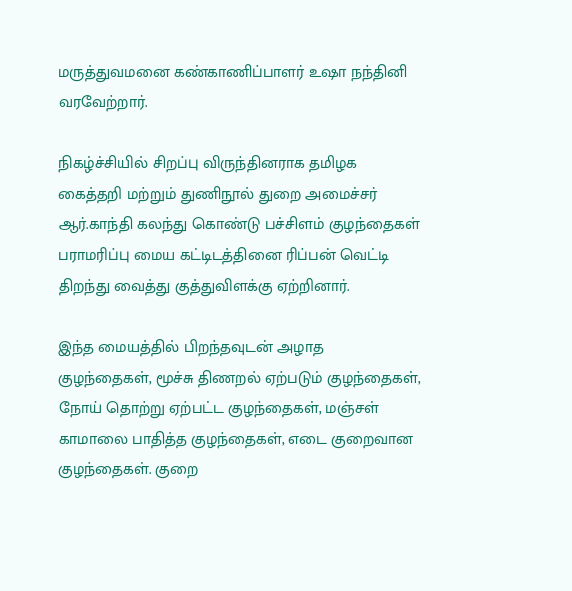மருத்துவமனை கண்காணிப்பாளர் உஷா நந்தினி வரவேற்றார்.

நிகழ்ச்சியில் சிறப்பு விருந்தினராக தமிழக கைத்தறி மற்றும் துணிநூல் துறை அமைச்சர் ஆர்.காந்தி கலந்து கொண்டு பச்சிளம் குழந்தைகள் பராமரிப்பு மைய கட்டிடத்தினை ரிப்பன் வெட்டி திறந்து வைத்து குத்துவிளக்கு ஏற்றினார்.

இந்த மையத்தில் பிறந்தவுடன் அழாத குழந்தைகள், மூச்சு திணறல் ஏற்படும் குழந்தைகள், நோய் தொற்று ஏற்பட்ட குழந்தைகள், மஞ்சள் காமாலை பாதித்த குழந்தைகள், எடை குறைவான குழந்தைகள். குறை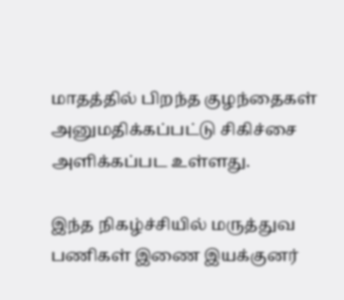மாதத்தில் பிறந்த குழந்தைகள் அனுமதிக்கப்பட்டு சிகிச்சை அளிக்கப்பட உள்ளது.

இந்த நிகழ்ச்சியில் மருத்துவ பணிகள் இணை இயக்குனர்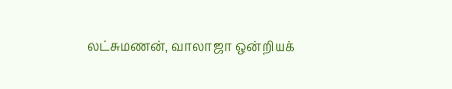லட்சுமணன், வாலாஜா ஒன்றியக்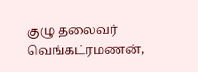குழு தலைவர் வெங்கட்ரமணன்,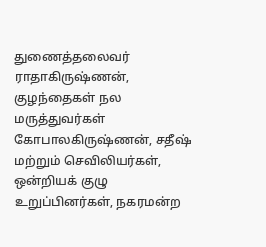துணைத்தலைவர் ராதாகிருஷ்ணன், குழந்தைகள் நல மருத்துவர்கள் கோபாலகிருஷ்ணன், சதீஷ் மற்றும் செவிலியர்கள், ஒன்றியக் குழு உறுப்பினர்கள், நகரமன்ற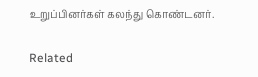உறுப்பினர்கள் கலந்து கொண்டனர்.

Related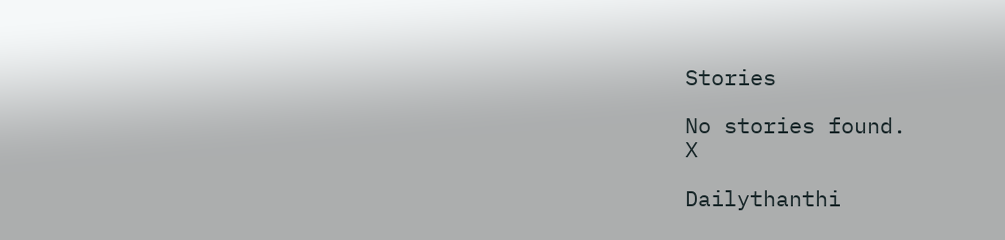Stories

No stories found.
X

Dailythanthi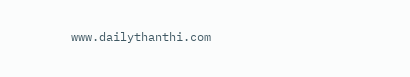www.dailythanthi.com